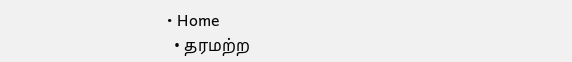• Home
  • தரமற்ற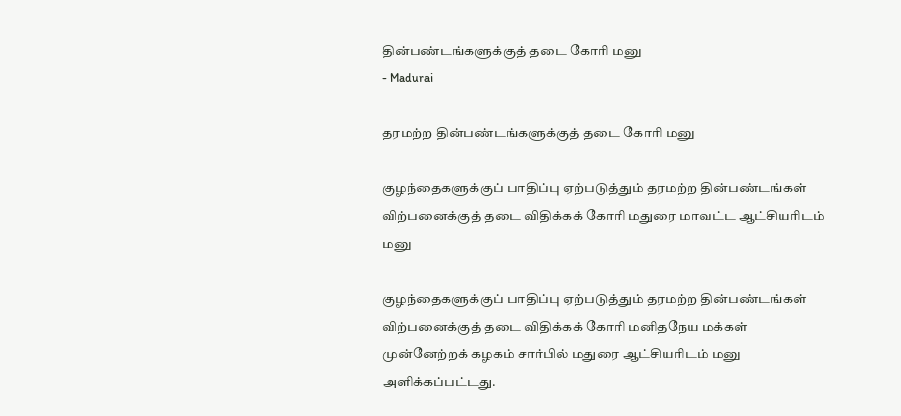தின்பண்டங்களுக்குத் தடை கோரி மனு
- Madurai

தரமற்ற தின்பண்டங்களுக்குத் தடை கோரி மனு

குழந்தைகளுக்குப் பாதிப்பு ஏற்படுத்தும் தரமற்ற தின்பண்டங்கள் விற்பனைக்குத் தடை விதிக்கக் கோரி மதுரை மாவட்ட ஆட்சியரிடம் மனு

குழந்தைகளுக்குப் பாதிப்பு ஏற்படுத்தும் தரமற்ற தின்பண்டங்கள் விற்பனைக்குத் தடை விதிக்கக் கோரி மனிதநேய மக்கள் முன்னேற்றக் கழகம் சார்பில் மதுரை ஆட்சியரிடம் மனு அளிக்கப்பட்டது.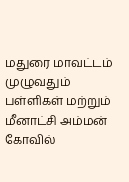மதுரை மாவட்டம் முழுவதும் பள்ளிகள் மற்றும் மீனாட்சி அம்மன் கோவில்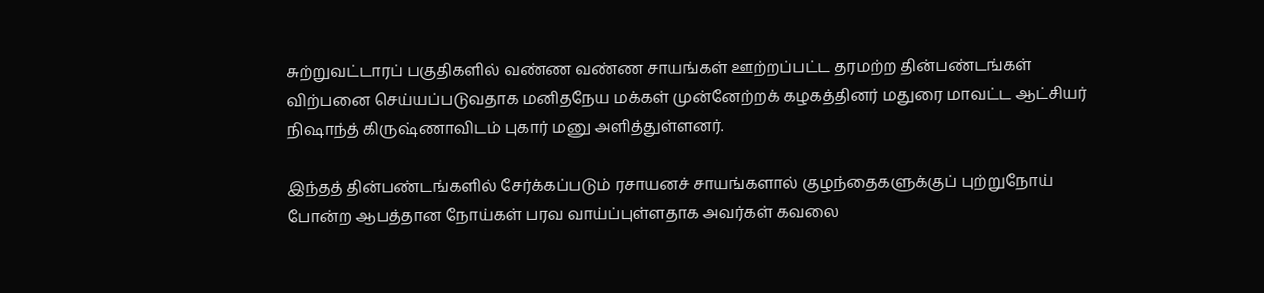சுற்றுவட்டாரப் பகுதிகளில் வண்ண வண்ண சாயங்கள் ஊற்றப்பட்ட தரமற்ற தின்பண்டங்கள் விற்பனை செய்யப்படுவதாக மனிதநேய மக்கள் முன்னேற்றக் கழகத்தினர் மதுரை மாவட்ட ஆட்சியர் நிஷாந்த் கிருஷ்ணாவிடம் புகார் மனு அளித்துள்ளனர்.

இந்தத் தின்பண்டங்களில் சேர்க்கப்படும் ரசாயனச் சாயங்களால் குழந்தைகளுக்குப் புற்றுநோய் போன்ற ஆபத்தான நோய்கள் பரவ வாய்ப்புள்ளதாக அவர்கள் கவலை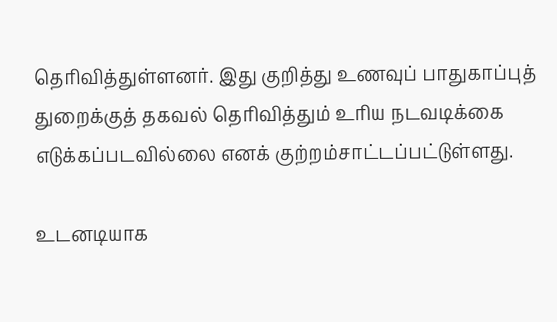தெரிவித்துள்ளனர். இது குறித்து உணவுப் பாதுகாப்புத் துறைக்குத் தகவல் தெரிவித்தும் உரிய நடவடிக்கை எடுக்கப்படவில்லை எனக் குற்றம்சாட்டப்பட்டுள்ளது.

உடனடியாக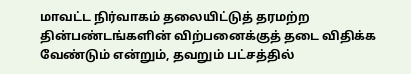மாவட்ட நிர்வாகம் தலையிட்டுத் தரமற்ற தின்பண்டங்களின் விற்பனைக்குத் தடை விதிக்க வேண்டும் என்றும், தவறும் பட்சத்தில்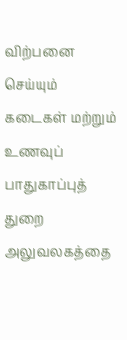விற்பனை செய்யும் கடைகள் மற்றும் உணவுப் பாதுகாப்புத் துறை அலுவலகத்தை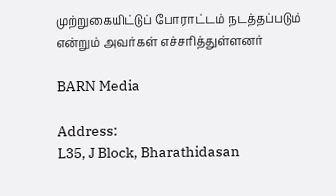முற்றுகையிட்டுப் போராட்டம் நடத்தப்படும் என்றும் அவர்கள் எச்சரித்துள்ளனர்

BARN Media

Address:
L35, J Block, Bharathidasan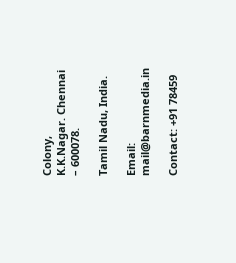Colony,
K.K.Nagar. Chennai – 600078.

Tamil Nadu, India.

Email: mail@barnmedia.in

Contact: +91 78459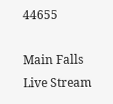44655

Main Falls Live Stream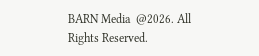BARN Media  @2026. All Rights Reserved.